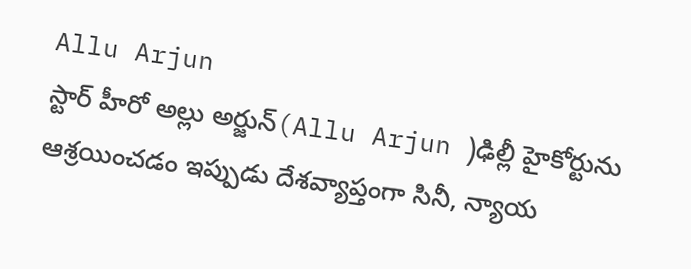Allu Arjun
స్టార్ హీరో అల్లు అర్జున్(Allu Arjun )ఢిల్లీ హైకోర్టును ఆశ్రయించడం ఇప్పుడు దేశవ్యాప్తంగా సినీ, న్యాయ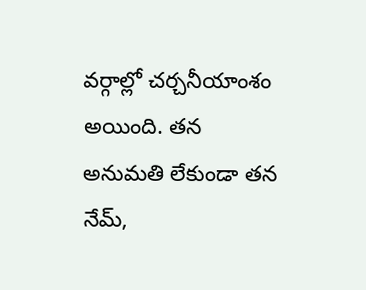వర్గాల్లో చర్చనీయాంశం అయింది. తన అనుమతి లేకుండా తన నేమ్,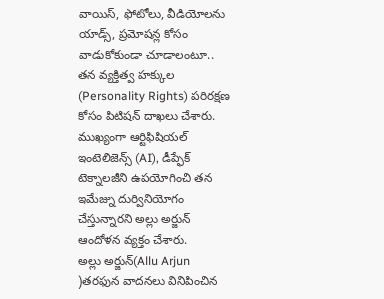వాయిస్, ఫోటోలు, వీడియోలను యాడ్స్, ప్రమోషన్ల కోసం వాడుకోకుండా చూడాలంటూ.. తన వ్యక్తిత్వ హక్కుల (Personality Rights) పరిరక్షణ కోసం పిటిషన్ దాఖలు చేశారు. ముఖ్యంగా ఆర్టిఫిషియల్ ఇంటెలిజెన్స్ (AI), డీప్ఫేక్ టెక్నాలజీని ఉపయోగించి తన ఇమేజ్ను దుర్వినియోగం చేస్తున్నారని అల్లు అర్జున్ ఆందోళన వ్యక్తం చేశారు.
అల్లు అర్జున్(Allu Arjun )తరఫున వాదనలు వినిపించిన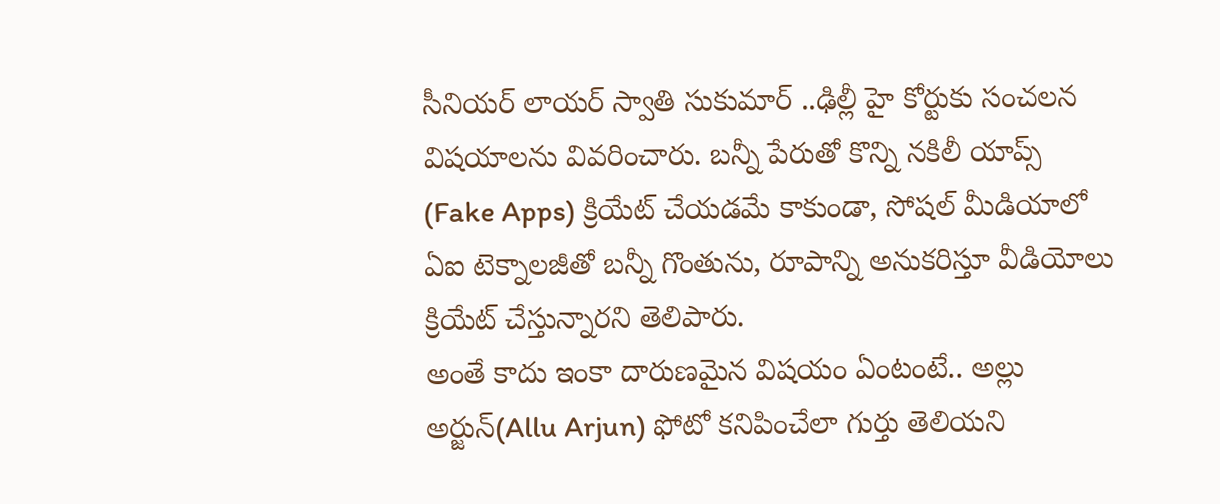సీనియర్ లాయర్ స్వాతి సుకుమార్ ..ఢిల్లీ హై కోర్టుకు సంచలన విషయాలను వివరించారు. బన్నీ పేరుతో కొన్ని నకిలీ యాప్స్ (Fake Apps) క్రియేట్ చేయడమే కాకుండా, సోషల్ మీడియాలో ఏఐ టెక్నాలజీతో బన్నీ గొంతును, రూపాన్ని అనుకరిస్తూ వీడియోలు క్రియేట్ చేస్తున్నారని తెలిపారు.
అంతే కాదు ఇంకా దారుణమైన విషయం ఏంటంటే.. అల్లు అర్జున్(Allu Arjun) ఫోటో కనిపించేలా గుర్తు తెలియని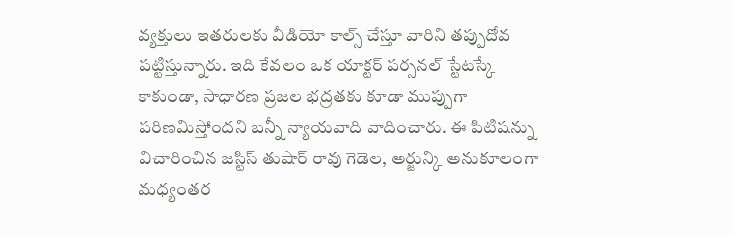వ్యక్తులు ఇతరులకు వీడియో కాల్స్ చేస్తూ వారిని తప్పుదోవ పట్టిస్తున్నారు. ఇది కేవలం ఒక యాక్టర్ పర్సనల్ స్టేటస్కే కాకుండా, సాధారణ ప్రజల భద్రతకు కూడా ముప్పుగా పరిణమిస్తోందని బన్నీ న్యాయవాది వాదించారు. ఈ పిటిషన్ను విచారించిన జస్టిస్ తుషార్ రావు గెడెల, అర్జున్కి అనుకూలంగా మధ్యంతర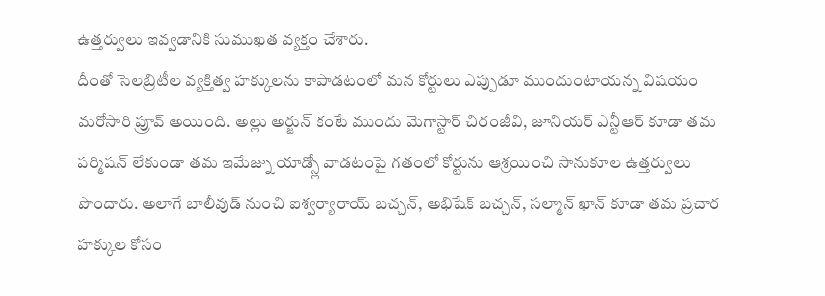ఉత్తర్వులు ఇవ్వడానికి సుముఖత వ్యక్తం చేశారు.
దీంతో సెలబ్రిటీల వ్యక్తిత్వ హక్కులను కాపాడటంలో మన కోర్టులు ఎప్పుడూ ముందుంటాయన్న విషయం మరోసారి ప్రూవ్ అయింది. అల్లు అర్జున్ కంటే ముందు మెగాస్టార్ చిరంజీవి, జూనియర్ ఎన్టీఆర్ కూడా తమ పర్మిషన్ లేకుండా తమ ఇమేజ్ను యాడ్స్లో వాడటంపై గతంలో కోర్టును ఆశ్రయించి సానుకూల ఉత్తర్వులు పొందారు. అలాగే బాలీవుడ్ నుంచి ఐశ్వర్యారాయ్ బచ్చన్, అభిషేక్ బచ్చన్, సల్మాన్ ఖాన్ కూడా తమ ప్రచార హక్కుల కోసం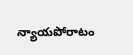న్యాయపోరాటం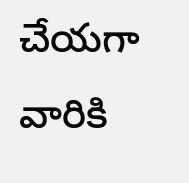చేయగా వారికి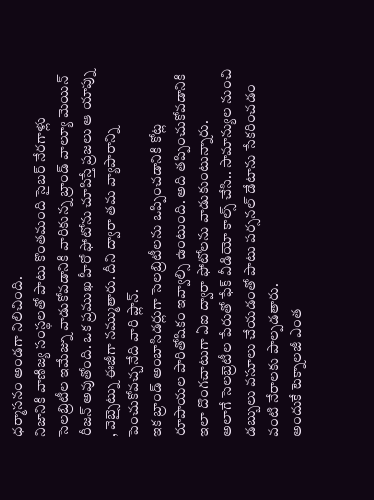ధర్మాసనం అండగా నిలిచింది.
నిజానికి వాణిజ్య సంస్థలతో పాటు కొంతమంది సైబర్ నేరగాళ్లు సెలబ్రిటీల ఇమేజ్ను వాడుకోవడానికి వారికున్న బ్రాండ్ వాల్యూ మెయిన్ రీజన్ అవుతోంది. ఒక ప్రముఖ హీరో ఫోటోను చూపిస్తే ప్రజలు ఆ యాప్ను , వెబ్సైట్ను ఈజీగా నమ్ముతారు. దీని ద్వారా తమ వ్యాపారాన్ని పెంచుకోవచ్చనేది వారి ప్లాన్.
ఇక బ్రాండ్ అంబాసిడర్లుగా సెలబ్రిటీలను ఒప్పించడానికి కోట్ల రూపాయల పారితోషికం ఇవ్వాల్సి ఉంటుంది. అది తప్పించుకోవడానికి ఇలా దొంగచాటుగా ఏఐ ద్వారా ఫోటోలను వాడుకుంటున్నారు.
అలాగే సెలబ్రెటీల పేరుతో ఫేక్ వీడియో కాల్స్ చేసి.. సామాన్యుల నుంచి డబ్బులు వసూలు చేయడంతో పాటు పర్సనల్ డేటాను సేకరించడం వంటి నేరాలకు పాల్పడతారు.
అందుకే టెక్నాలజీ ఎంత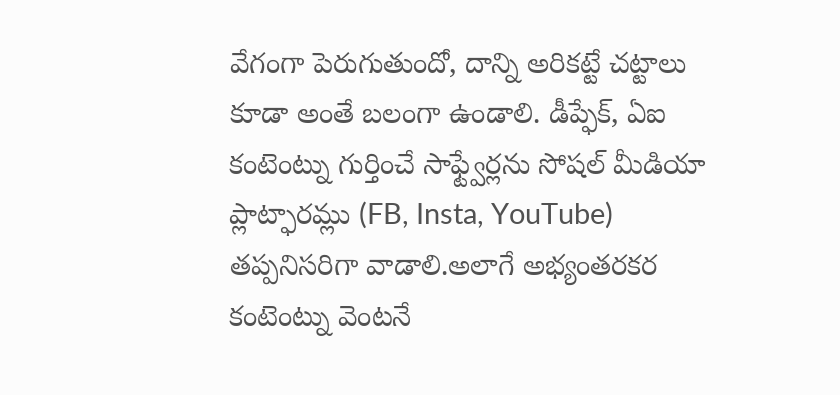వేగంగా పెరుగుతుందో, దాన్ని అరికట్టే చట్టాలు కూడా అంతే బలంగా ఉండాలి. డీప్ఫేక్, ఏఐ కంటెంట్ను గుర్తించే సాఫ్ట్వేర్లను సోషల్ మీడియా ప్లాట్ఫారమ్లు (FB, Insta, YouTube) తప్పనిసరిగా వాడాలి.అలాగే అభ్యంతరకర కంటెంట్ను వెంటనే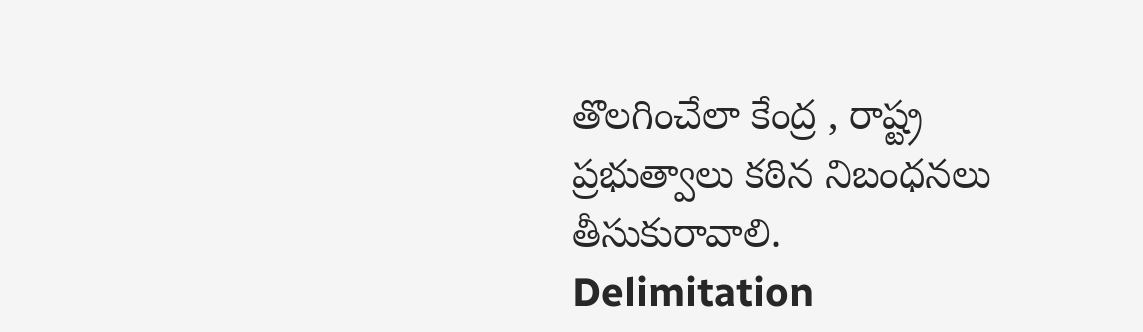తొలగించేలా కేంద్ర , రాష్ట్ర ప్రభుత్వాలు కఠిన నిబంధనలు తీసుకురావాలి.
Delimitation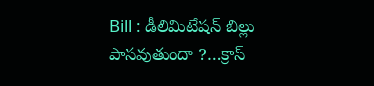Bill : డీలిమిటేషన్ బిల్లు పాసవుతుందా ?…క్రాస్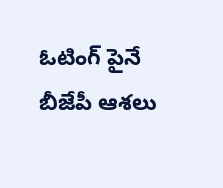ఓటింగ్ పైనే బీజేపీ ఆశలు